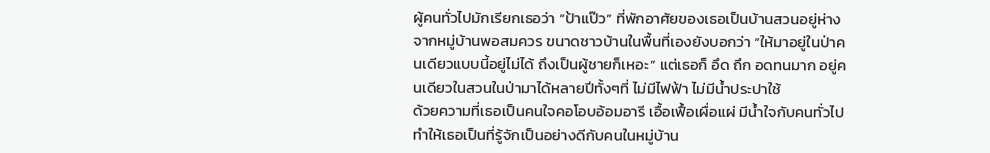ผู้คนทั่วไปมักเรียกเธอว่า “ป้าแป๊ว” ที่พักอาศัยของเธอเป็นบ้านสวนอยู่ห่างจากหมู่บ้านพอสมควร ขนาดชาวบ้านในพื้นที่เองยังบอกว่า “ให้มาอยู่ในป่าคนเดียวแบบนี้อยู่ไม่ได้ ถึงเป็นผู้ชายก็เหอะ” แต่เธอก็ อึด ถึก อดทนมาก อยู่คนเดียวในสวนในป่ามาได้หลายปีทั้งๆที่ ไม่มีไฟฟ้า ไม่มีน้ำประปาใช้
ด้วยความที่เธอเป็นคนใจคอโอบอ้อมอารี เอื้อเฟื้อเผื่อแผ่ มีน้ำใจกับคนทั่วไป ทำให้เธอเป็นที่รู้จักเป็นอย่างดีกับคนในหมู่บ้าน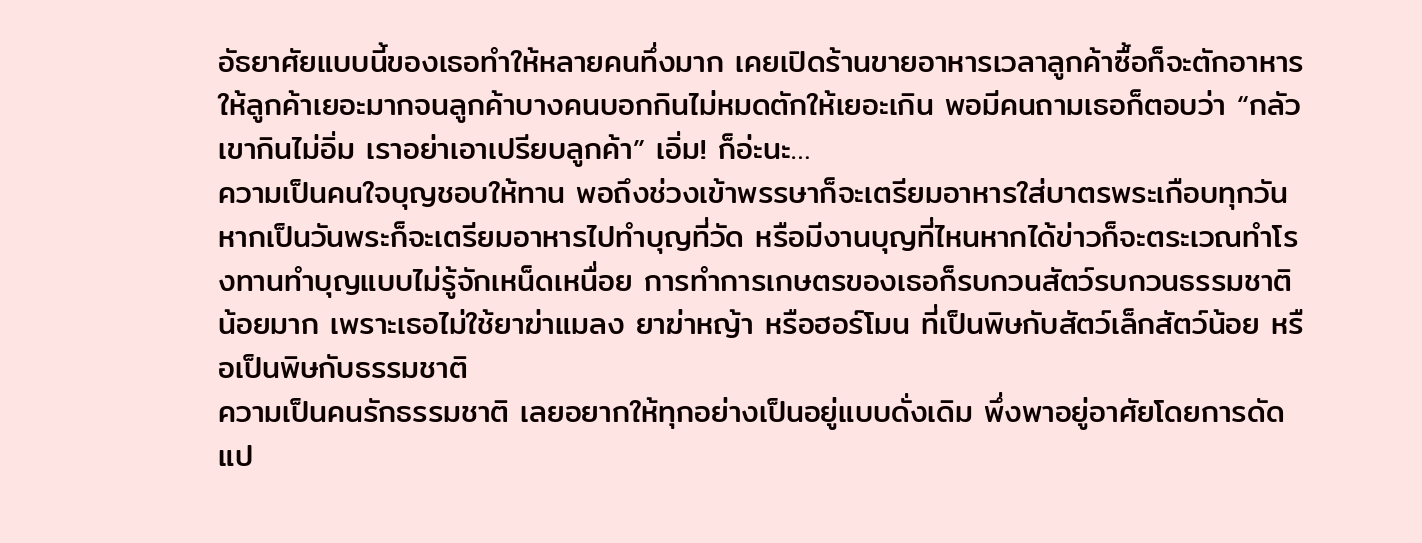อัธยาศัยแบบนี้ของเธอทำให้หลายคนทึ่งมาก เคยเปิดร้านขายอาหารเวลาลูกค้าซื้อก็จะตักอาหารให้ลูกค้าเยอะมากจนลูกค้าบางคนบอกกินไม่หมดตักให้เยอะเกิน พอมีคนถามเธอก็ตอบว่า “กลัวเขากินไม่อิ่ม เราอย่าเอาเปรียบลูกค้า” เอิ่ม! ก็อ่ะนะ…
ความเป็นคนใจบุญชอบให้ทาน พอถึงช่วงเข้าพรรษาก็จะเตรียมอาหารใส่บาตรพระเกือบทุกวัน หากเป็นวันพระก็จะเตรียมอาหารไปทำบุญที่วัด หรือมีงานบุญที่ไหนหากได้ข่าวก็จะตระเวณทำโรงทานทำบุญแบบไม่รู้จักเหน็ดเหนื่อย การทำการเกษตรของเธอก็รบกวนสัตว์รบกวนธรรมชาติน้อยมาก เพราะเธอไม่ใช้ยาฆ่าแมลง ยาฆ่าหญ้า หรือฮอร์โมน ที่เป็นพิษกับสัตว์เล็กสัตว์น้อย หรือเป็นพิษกับธรรมชาติ
ความเป็นคนรักธรรมชาติ เลยอยากให้ทุกอย่างเป็นอยู่แบบดั่งเดิม พึ่งพาอยู่อาศัยโดยการดัดแป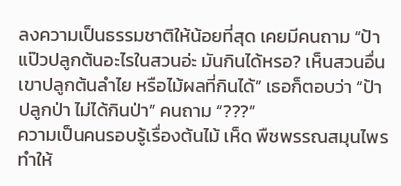ลงความเป็นธรรมชาติให้น้อยที่สุด เคยมีคนถาม “ป้าแป๊วปลูกต้นอะไรในสวนอ่ะ มันกินได้หรอ? เห็นสวนอื่นเขาปลูกต้นลำไย หรือไม้ผลที่กินได้” เธอก็ตอบว่า “ป้าปลูกป่า ไม่ได้กินป่า” คนถาม “???”
ความเป็นคนรอบรู้เรื่องต้นไม้ เห็ด พืชพรรณสมุนไพร ทำให้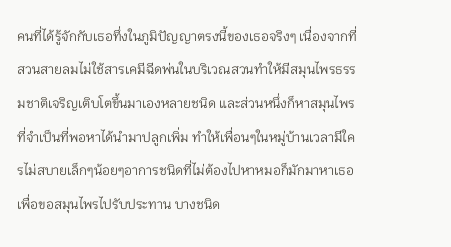คนที่ได้รู้จักกับเธอทึ่งในภูมิปัญญาตรงนี้ของเธอจริงๆ เนื่องจากที่สวนสายลมไม่ใช้สารเคมีฉีดพ่นในบริเวณสวนทำให้มีสมุนไพรธรรมชาติเจริญเติบโตขึ้นมาเองหลายชนิด และส่วนหนึ่งก็หาสมุนไพรที่จำเป็นที่พอหาได้นำมาปลูกเพิ่ม ทำให้เพื่อนๆในหมู่บ้านเวลามีใครไม่สบายเล็กๆน้อยๆอาการชนิดที่ไม่ต้องไปหาหมอก็มักมาหาเธอเพื่อขอสมุนไพรไปรับประทาน บางชนิด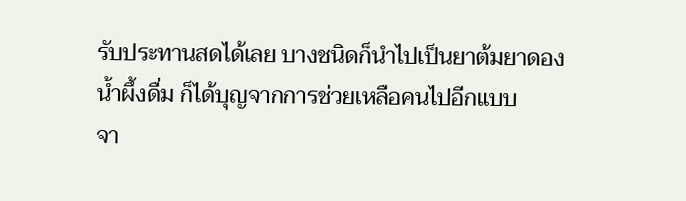รับประทานสดได้เลย บางชนิดก็นำไปเป็นยาต้มยาดองน้ำผึ้งดื่ม ก็ได้บุญจากการช่วยเหลือคนไปอีกแบบ
จา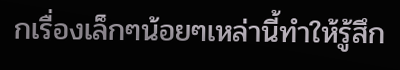กเรื่องเล็กๆน้อยๆเหล่านี้ทำให้รู้สึก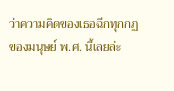ว่าความคิดของเธอฉีกทุกกฏของมนุษย์ พ.ศ. นี้เลยล่ะ